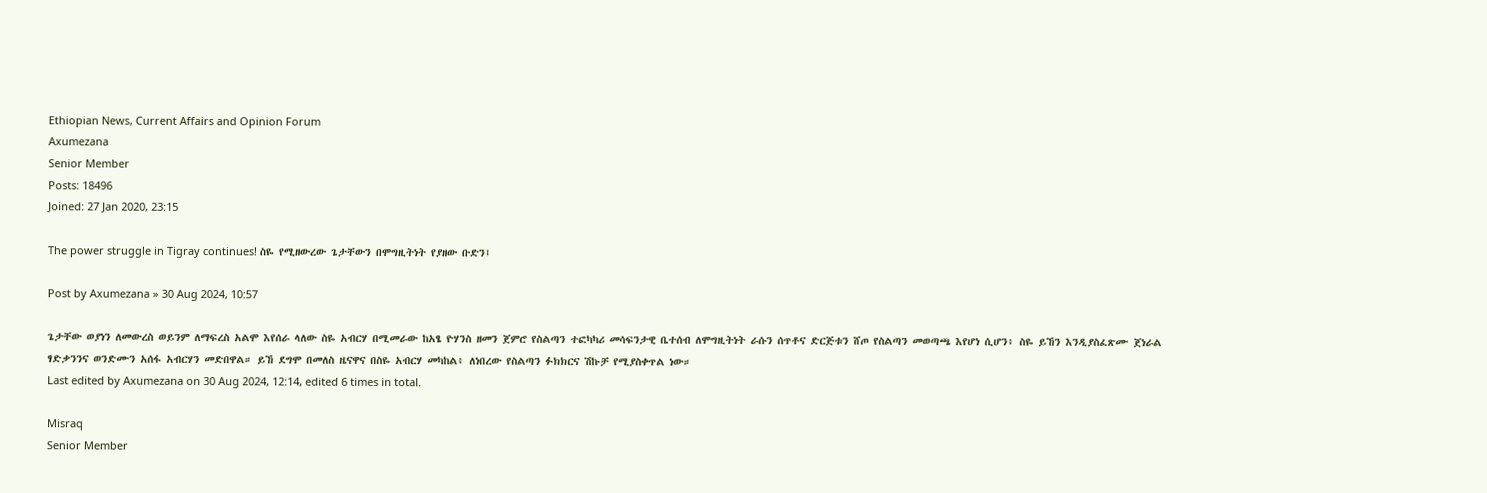Ethiopian News, Current Affairs and Opinion Forum
Axumezana
Senior Member
Posts: 18496
Joined: 27 Jan 2020, 23:15

The power struggle in Tigray continues! ስዬ የሚዘውረው ጌታቸውን በሞግዚትነት የያዘው ቡድን፤

Post by Axumezana » 30 Aug 2024, 10:57

ጌታቸው ወያነን ለመውረስ ወይንም ለማፍረስ አልሞ እየሰራ ላለው ስዬ አብርሃ በሚመራው ከአፄ ዮሃንስ ዘመን ጀምሮ የስልጣን ተፎካካሪ መሳፍንታዊ ቤተሰብ ለሞግዚትነት ራሱን ሰጥቶና ድርጅቱን ሸጦ የስልጣን መወጣጫ እየሆነ ሲሆን፥ ስዬ ይኸን እንዲያስፈጽሙ ጀነራል ፃድቃንንና ወንድሙን አሰፋ አብርሃን መድበዋል። ይኸ ደግሞ በመለስ ዜናዋና በስዬ አብርሃ መካከል፥ ለነበረው የስልጣን ፉክክርና ሽኩቻ የሚያስቀጥል ነው።
Last edited by Axumezana on 30 Aug 2024, 12:14, edited 6 times in total.

Misraq
Senior Member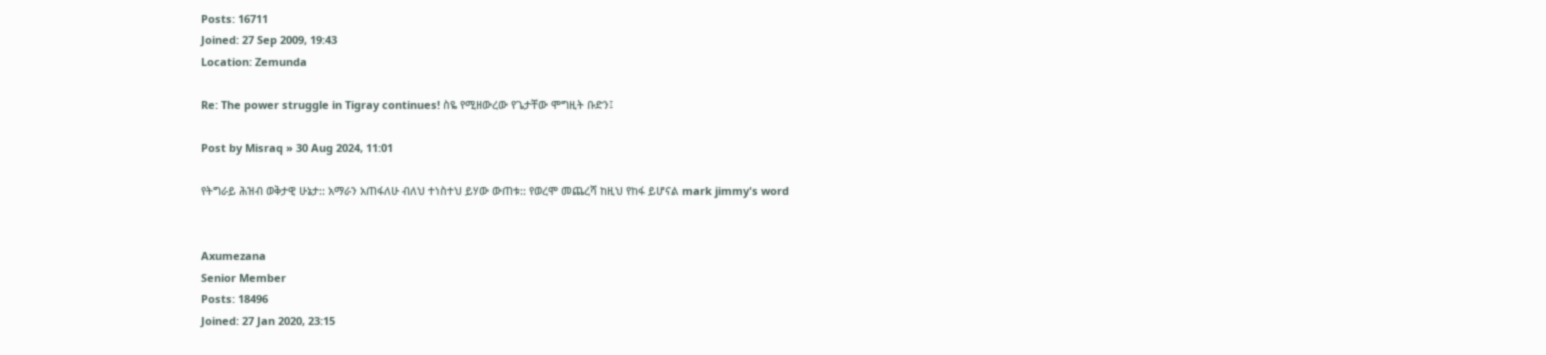Posts: 16711
Joined: 27 Sep 2009, 19:43
Location: Zemunda

Re: The power struggle in Tigray continues! ስዬ የሚዘውረው የጌታቸው ሞግዚት ቡድን፤

Post by Misraq » 30 Aug 2024, 11:01

የትግራይ ሕዝብ ወቅታዊ ሁኔታ:: አማራን አጠፋለሁ ብለህ ተነስተህ ይሃው ውጠቱ:: የወረሞ መጨረሻ ከዚህ የከፋ ይሆናል mark jimmy's word


Axumezana
Senior Member
Posts: 18496
Joined: 27 Jan 2020, 23:15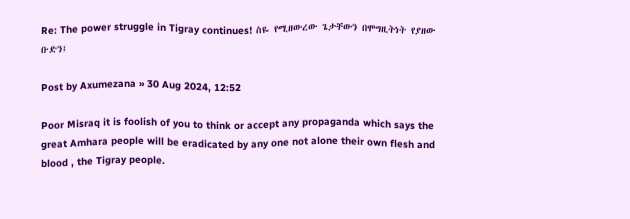Re: The power struggle in Tigray continues! ስዬ የሚዘውረው ጌታቸውን በሞግዚትነት የያዘው ቡድን፤

Post by Axumezana » 30 Aug 2024, 12:52

Poor Misraq it is foolish of you to think or accept any propaganda which says the great Amhara people will be eradicated by any one not alone their own flesh and blood , the Tigray people.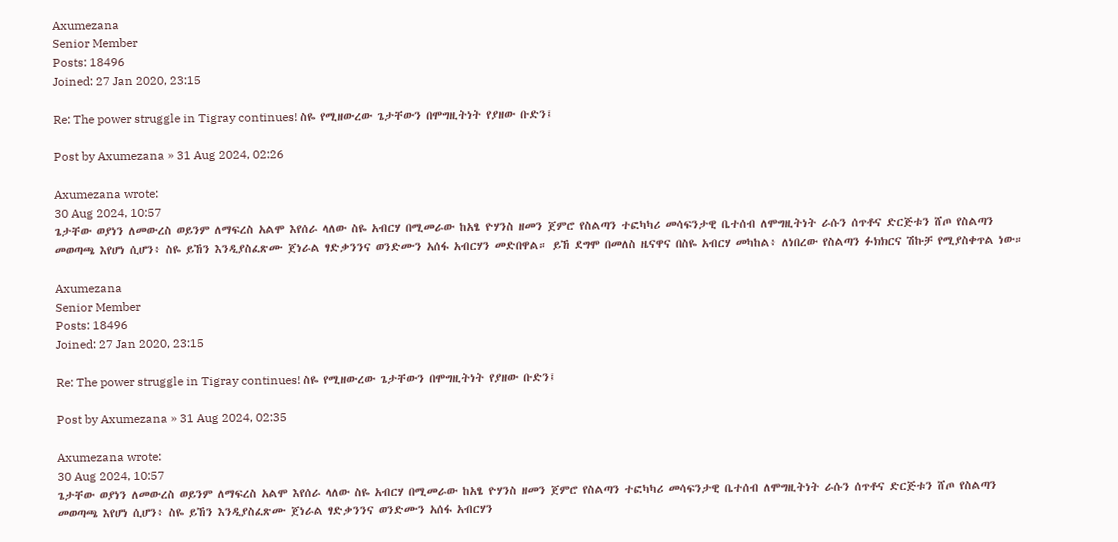Axumezana
Senior Member
Posts: 18496
Joined: 27 Jan 2020, 23:15

Re: The power struggle in Tigray continues! ስዬ የሚዘውረው ጌታቸውን በሞግዚትነት የያዘው ቡድን፤

Post by Axumezana » 31 Aug 2024, 02:26

Axumezana wrote:
30 Aug 2024, 10:57
ጌታቸው ወያነን ለመውረስ ወይንም ለማፍረስ አልሞ እየሰራ ላለው ስዬ አብርሃ በሚመራው ከአፄ ዮሃንስ ዘመን ጀምሮ የስልጣን ተፎካካሪ መሳፍንታዊ ቤተሰብ ለሞግዚትነት ራሱን ሰጥቶና ድርጅቱን ሸጦ የስልጣን መወጣጫ እየሆነ ሲሆን፥ ስዬ ይኸን እንዲያስፈጽሙ ጀነራል ፃድቃንንና ወንድሙን አሰፋ አብርሃን መድበዋል። ይኸ ደግሞ በመለስ ዜናዋና በስዬ አብርሃ መካከል፥ ለነበረው የስልጣን ፉክክርና ሽኩቻ የሚያስቀጥል ነው።

Axumezana
Senior Member
Posts: 18496
Joined: 27 Jan 2020, 23:15

Re: The power struggle in Tigray continues! ስዬ የሚዘውረው ጌታቸውን በሞግዚትነት የያዘው ቡድን፤

Post by Axumezana » 31 Aug 2024, 02:35

Axumezana wrote:
30 Aug 2024, 10:57
ጌታቸው ወያነን ለመውረስ ወይንም ለማፍረስ አልሞ እየሰራ ላለው ስዬ አብርሃ በሚመራው ከአፄ ዮሃንስ ዘመን ጀምሮ የስልጣን ተፎካካሪ መሳፍንታዊ ቤተሰብ ለሞግዚትነት ራሱን ሰጥቶና ድርጅቱን ሸጦ የስልጣን መወጣጫ እየሆነ ሲሆን፥ ስዬ ይኸን እንዲያስፈጽሙ ጀነራል ፃድቃንንና ወንድሙን አሰፋ አብርሃን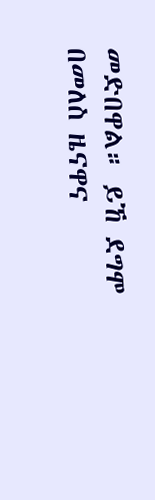መድበዋል። ይኸ ደግሞ በመለስ ዜናዋና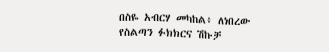በስዬ አብርሃ መካከል፥ ለነበረው የስልጣን ፉክክርና ሽኩቻ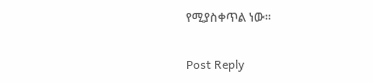የሚያስቀጥል ነው።

Post Reply